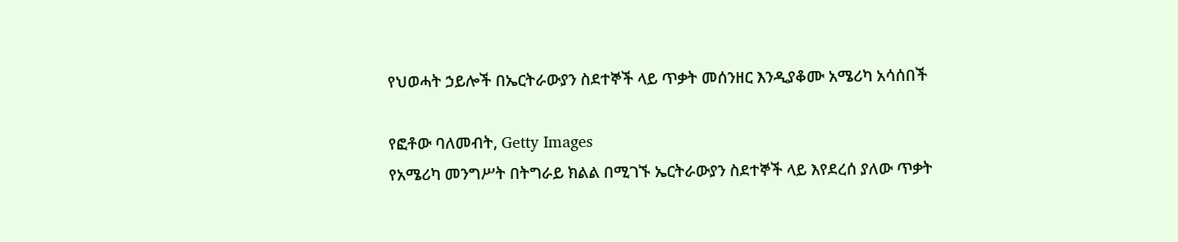የህወሓት ኃይሎች በኤርትራውያን ስደተኞች ላይ ጥቃት መሰንዘር እንዲያቆሙ አሜሪካ አሳሰበች

የፎቶው ባለመብት, Getty Images
የአሜሪካ መንግሥት በትግራይ ክልል በሚገኙ ኤርትራውያን ስደተኞች ላይ እየደረሰ ያለው ጥቃት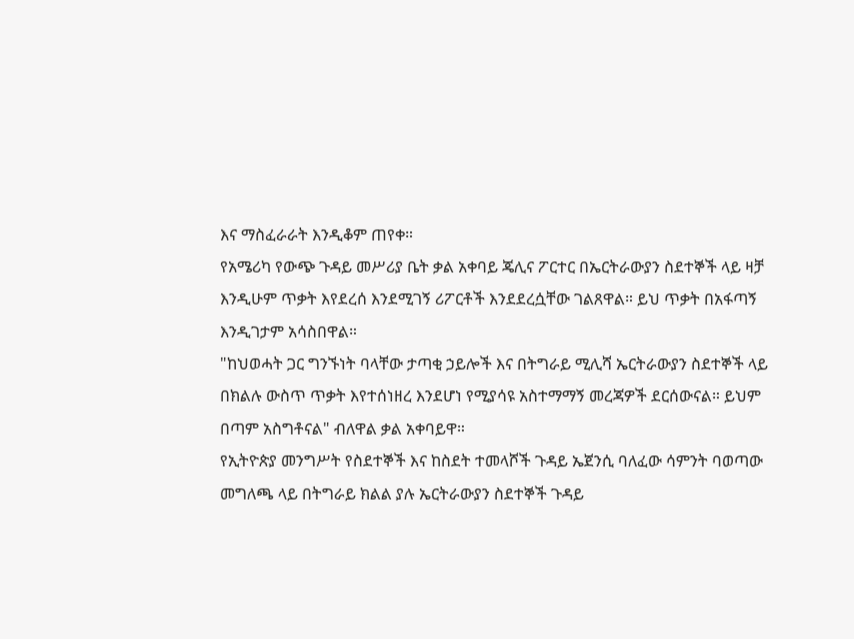እና ማስፈራራት እንዲቆም ጠየቀ።
የአሜሪካ የውጭ ጉዳይ መሥሪያ ቤት ቃል አቀባይ ጄሊና ፖርተር በኤርትራውያን ስደተኞች ላይ ዛቻ እንዲሁም ጥቃት እየደረሰ እንደሚገኝ ሪፖርቶች እንደደረሷቸው ገልጸዋል። ይህ ጥቃት በአፋጣኝ እንዲገታም አሳስበዋል።
"ከህወሓት ጋር ግንኙነት ባላቸው ታጣቂ ኃይሎች እና በትግራይ ሚሊሻ ኤርትራውያን ስደተኞች ላይ በክልሉ ውስጥ ጥቃት እየተሰነዘረ እንደሆነ የሚያሳዩ አስተማማኝ መረጃዎች ደርሰውናል። ይህም በጣም አስግቶናል" ብለዋል ቃል አቀባይዋ።
የኢትዮጵያ መንግሥት የስደተኞች እና ከስደት ተመላሾች ጉዳይ ኤጀንሲ ባለፈው ሳምንት ባወጣው መግለጫ ላይ በትግራይ ክልል ያሉ ኤርትራውያን ስደተኞች ጉዳይ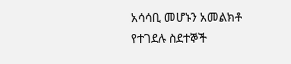አሳሳቢ መሆኑን አመልክቶ የተገደሉ ስደተኞች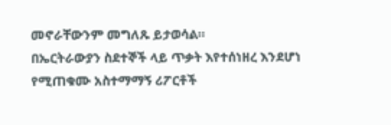መኖራቸውንም መግለጹ ይታወሳል።
በኤርትራውያን ስደተኞች ላይ ጥቃት እየተሰነዘረ እንደሆነ የሚጠቁሙ አስተማማኝ ሪፖርቶች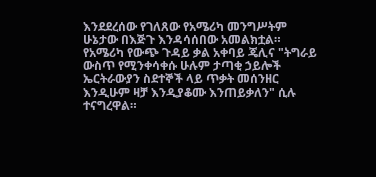እንደደረሰው የገለጸው የአሜሪካ መንግሥትም ሁኔታው በእጅጉ እንዳሳሰበው አመልክቷል።
የአሜሪካ የውጭ ጉዳይ ቃል አቀባይ ጄሊና "ትግራይ ውስጥ የሚንቀሳቀሱ ሁሉም ታጣቂ ኃይሎች ኤርትራውያን ስደተኞች ላይ ጥቃት መሰንዘር እንዲሁም ዛቻ እንዲያቆሙ እንጠይቃለን" ሲሉ ተናግረዋል።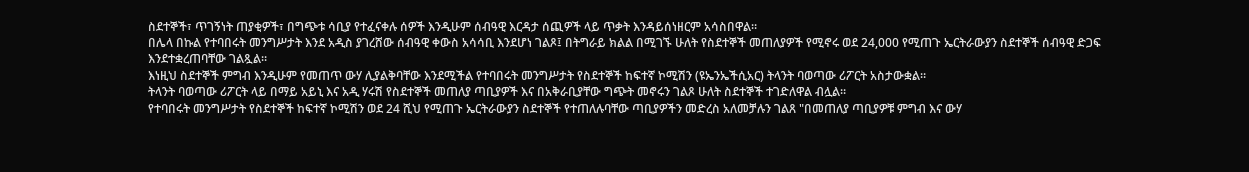ስደተኞች፣ ጥገኝነት ጠያቂዎች፣ በግጭቱ ሳቢያ የተፈናቀሉ ሰዎች እንዲሁም ሰብዓዊ እርዳታ ሰጪዎች ላይ ጥቃት እንዳይሰነዘርም አሳስበዋል።
በሌላ በኩል የተባበሩት መንግሥታት እንደ አዲስ ያገረሸው ሰብዓዊ ቀውስ አሳሳቢ እንደሆነ ገልጾ፤ በትግራይ ክልል በሚገኙ ሁለት የስደተኞች መጠለያዎች የሚኖሩ ወደ 24,000 የሚጠጉ ኤርትራውያን ስደተኞች ሰብዓዊ ድጋፍ እንደተቋረጠባቸው ገልጿል።
እነዚህ ስደተኞች ምግብ እንዲሁም የመጠጥ ውሃ ሊያልቅባቸው እንደሚችል የተባበሩት መንግሥታት የስደተኞች ከፍተኛ ኮሚሽን (ዩኤንኤችሲአር) ትላንት ባወጣው ሪፖርት አስታውቋል።
ትላንት ባወጣው ሪፖርት ላይ በማይ አይኒ እና አዲ ሃሩሽ የስደተኞች መጠለያ ጣቢያዎች እና በአቅራቢያቸው ግጭት መኖሩን ገልጾ ሁለት ስደተኞች ተገድለዋል ብሏል።
የተባበሩት መንግሥታት የስደተኞች ከፍተኛ ኮሚሽን ወደ 24 ሺህ የሚጠጉ ኤርትራውያን ስደተኞች የተጠለሉባቸው ጣቢያዎችን መድረስ አለመቻሉን ገልጸ "በመጠለያ ጣቢያዎቹ ምግብ እና ውሃ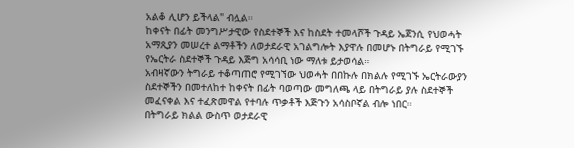አልቆ ሊሆን ይችላል" ብሏል።
ከቀናት በፊት መንግሥታዊው የስደተኞች እና ከስደት ተመላሾች ጉዳይ ኤጀንሲ የህወሓት አማጺያን መሠረተ ልማቶችን ለወታደራዊ አገልግሎት እያዋሉ በመሆኑ በትግራይ የሚገኙ የኤርትራ ስደተኞች ጉዳይ እጅግ አሳሳቢ ነው ማለቱ ይታወሳል።
አብዛኛውን ትግራይ ተቆጣጠሮ የሚገኘው ህወሓት በበኩሉ በክልሉ የሚገኙ ኤርትራውያን ስደተኞችን በመተለከተ ከቀናት በፊት ባወጣው መግለጫ ላይ በትግራይ ያሉ ስደተኞች መፈናቀል እና ተፈጽመዋል የተባሉ ጥቃቶች እጅጉን አሳስቦኛል ብሎ ነበር።
በትግራይ ክልል ውስጥ ወታደራዊ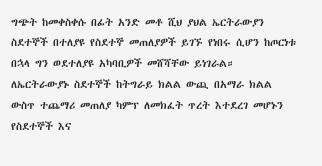ግጭት ከመቀስቀሱ በፊት አንድ መቶ ሺህ ያህል ኤርትራውያን ስደተኞች በተለያዩ የስደተኞ መጠለያዎች ይገኙ የነበሩ ሲሆን ከጦርነቱ በኋላ ግን ወደተለያዩ አካባቢዎች መሸሻቸው ይነገራል።
ለኤርትራውያኑ ስደተኞች ከትግራይ ክልል ውጪ በአማራ ክልል ውስጥ ተጨማሪ መጠለያ ካምፕ ለመክፈት ጥረት እተደረገ መሆኑን የስደተኞች እና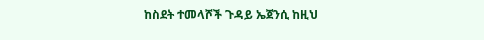ከስደት ተመላሾች ጉዳይ ኤጀንሲ ከዚህ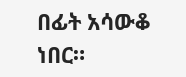በፊት አሳውቆ ነበር።